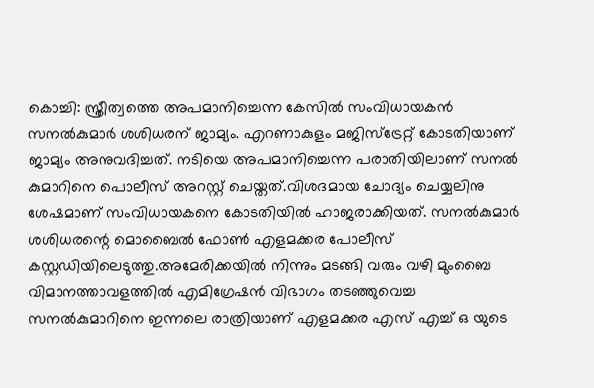കൊച്ചി: സ്ത്രീത്വത്തെ അപമാനിച്ചെന്ന കേസിൽ സംവിധായകൻ സനൽകുമാർ ശശിധരന് ജാമ്യം. എറണാകുളം മജിസ്ട്രേറ്റ് കോടതിയാണ് ജാമ്യം അനുവദിച്ചത്. നടിയെ അപമാനിച്ചെന്ന പരാതിയിലാണ് സനൽ കുമാറിനെ പൊലീസ് അറസ്റ്റ് ചെയ്തത്.വിശദമായ ചോദ്യം ചെയ്യലിനു ശേഷമാണ് സംവിധായകനെ കോടതിയിൽ ഹാജരാക്കിയത്. സനൽകുമാർ ശശിധരന്റെ മൊബൈൽ ഫോൺ എളമക്കര പോലീസ് കസ്റ്റഡിയിലെടുത്തു.അമേരിക്കയിൽ നിന്നും മടങ്ങി വരും വഴി മുംബൈ വിമാനത്താവളത്തിൽ എമിഗ്രേഷൻ വിഭാഗം തടഞ്ഞുവെച്ച സനൽകുമാറിനെ ഇന്നലെ രാത്രിയാണ് എളമക്കര എസ് എച്ച് ഒ യുടെ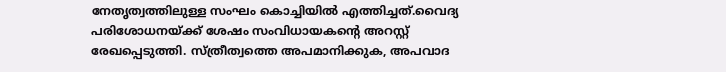നേതൃത്വത്തിലുള്ള സംഘം കൊച്ചിയിൽ എത്തിച്ചത്.വൈദ്യ പരിശോധനയ്ക്ക് ശേഷം സംവിധായകൻ്റെ അറസ്റ്റ് രേഖപ്പെടുത്തി. സ്ത്രീത്വത്തെ അപമാനിക്കുക, അപവാദ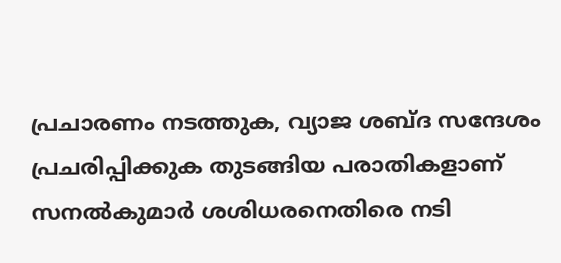പ്രചാരണം നടത്തുക, വ്യാജ ശബ്ദ സന്ദേശം പ്രചരിപ്പിക്കുക തുടങ്ങിയ പരാതികളാണ് സനൽകുമാർ ശശിധരനെതിരെ നടി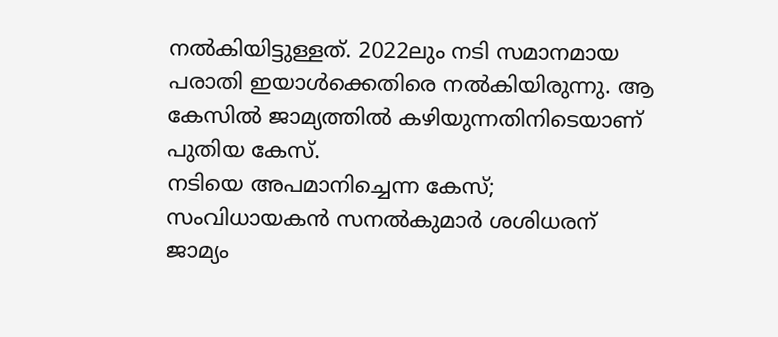നൽകിയിട്ടുള്ളത്. 2022ലും നടി സമാനമായ പരാതി ഇയാൾക്കെതിരെ നൽകിയിരുന്നു. ആ കേസിൽ ജാമ്യത്തിൽ കഴിയുന്നതിനിടെയാണ് പുതിയ കേസ്.
നടിയെ അപമാനിച്ചെന്ന കേസ്; സംവിധായകൻ സനൽകുമാർ ശശിധരന് ജാമ്യം